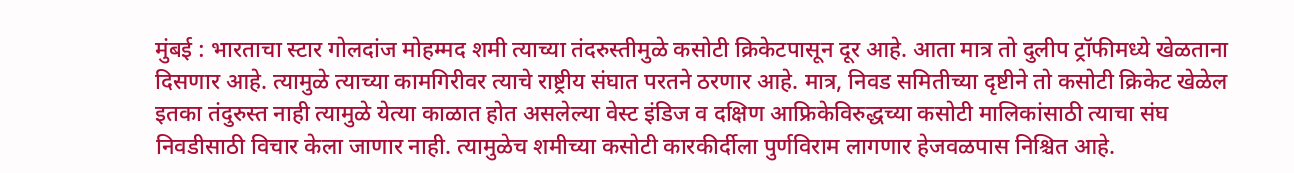मुंबई : भारताचा स्टार गोलदांज मोहम्मद शमी त्याच्या तंदरुस्तीमुळे कसोटी क्रिकेटपासून दूर आहे. आता मात्र तो दुलीप ट्रॉफीमध्ये खेळताना दिसणार आहे. त्यामुळे त्याच्या कामगिरीवर त्याचे राष्ट्रीय संघात परतने ठरणार आहे. मात्र, निवड समितीच्या दृष्टीने तो कसोटी क्रिकेट खेळेल इतका तंदुरुस्त नाही त्यामुळे येत्या काळात होत असलेल्या वेस्ट इंडिज व दक्षिण आफ्रिकेविरुद्धच्या कसोटी मालिकांसाठी त्याचा संघ निवडीसाठी विचार केला जाणार नाही. त्यामुळेच शमीच्या कसोटी कारकीर्दीला पुर्णविराम लागणार हेजवळपास निश्चित आहे.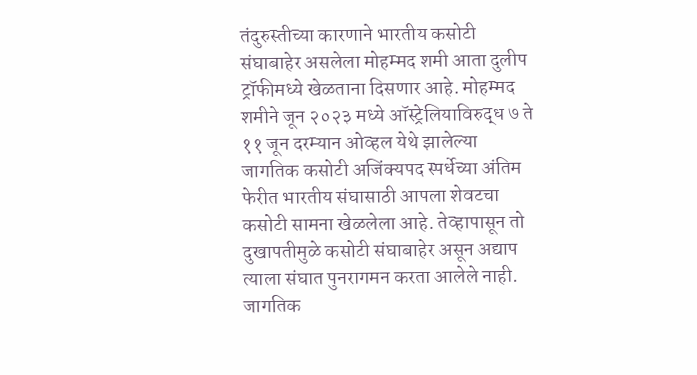तंदुरुस्तीच्या कारणाने भारतीय कसोटी संघाबाहेर असलेला मोहम्मद शमी आता दुलीप ट्रॉफीमध्ये खेळताना दिसणार आहे. मोहम्मद शमीने जून २०२३ मध्ये ऑस्ट्रेलियाविरुद्ध ७ ते ११ जून दरम्यान ओव्हल येथे झालेल्या जागतिक कसोटी अजिंक्यपद स्पर्धेच्या अंतिम फेरीत भारतीय संघासाठी आपला शेवटचा कसोटी सामना खेळलेला आहे. तेव्हापासून तो दुखापतीमुळे कसोटी संघाबाहेर असून अद्याप त्याला संघात पुनरागमन करता आलेले नाही. जागतिक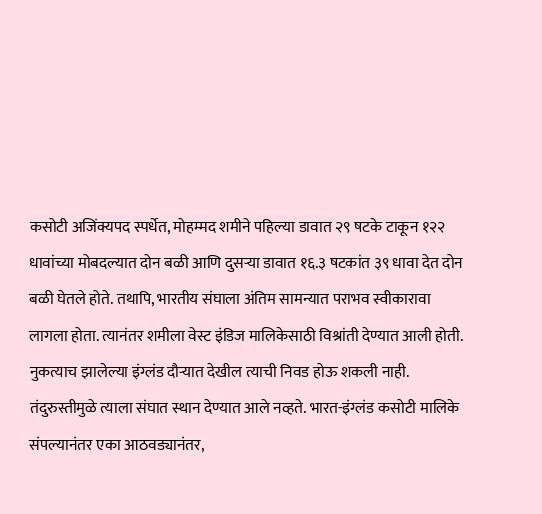कसोटी अजिंक्यपद स्पर्धेत, मोहम्मद शमीने पहिल्या डावात २९ षटके टाकून १२२ धावांच्या मोबदल्यात दोन बळी आणि दुसऱ्या डावात १६.३ षटकांत ३९ धावा देत दोन बळी घेतले होते. तथापि, भारतीय संघाला अंतिम सामन्यात पराभव स्वीकारावा लागला होता. त्यानंतर शमीला वेस्ट इंडिज मालिकेसाठी विश्रांती देण्यात आली होती. नुकत्याच झालेल्या इंग्लंड दौऱ्यात देखील त्याची निवड होऊ शकली नाही. तंदुरुस्तीमुळे त्याला संघात स्थान देण्यात आले नव्हते. भारत-इंग्लंड कसोटी मालिके संपल्यानंतर एका आठवड्यानंतर,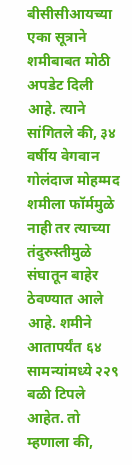बीसीसीआयच्या एका सूत्राने शमीबाबत मोठी अपडेट दिली आहे. त्याने सांगितले की, ३४ वर्षीय वेगवान गोलंदाज मोहम्मद शमीला फॉर्ममुळे नाही तर त्याच्या तंदुरुस्तीमुळे संघातून बाहेर ठेवण्यात आले आहे. शमीने आतापर्यंत ६४ सामन्यांमध्ये २२९ बळी टिपले आहेत. तो म्हणाला की,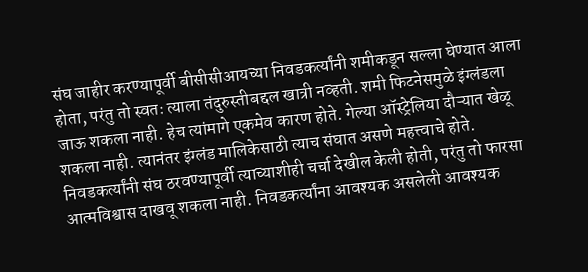संघ जाहीर करण्यापूर्वी बीसीसीआयच्या निवडकर्त्यांनी शमीकडून सल्ला घेण्यात आला होता, परंतु तो स्वतः त्याला तंदुरुस्तीबद्दल खात्री नव्हती. शमी फिटनेसमुळे इंग्लंडला जाऊ शकला नाही. हेच त्यांमागे एकमेव कारण होते. गेल्या ऑस्ट्रेलिया दौऱ्यात खेळू शकला नाही. त्यानंतर इंग्लंड मालिकेसाठी त्याच संघात असणे महत्त्वाचे होते. निवडकर्त्यांनी संघ ठरवण्यापूर्वी त्याच्याशीही चर्चा देखील केली होती, परंतु तो फारसा आत्मविश्वास दाखवू शकला नाही. निवडकर्त्यांना आवश्यक असलेली आवश्यक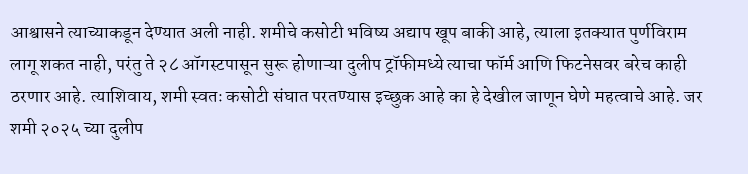आश्वासने त्याच्याकडून देण्यात अली नाही. शमीचे कसोटी भविष्य अद्याप खूप बाकी आहे, त्याला इतक्यात पुर्णविराम लागू शकत नाही, परंतु ते २८ ऑगस्टपासून सुरू होणाऱ्या दुलीप ट्रॉफीमध्ये त्याचा फॉर्म आणि फिटनेसवर बरेच काही ठरणार आहे. त्याशिवाय, शमी स्वतः कसोटी संघात परतण्यास इच्छुक आहे का हे देखील जाणून घेणे महत्वाचे आहे. जर शमी २०२५ च्या दुलीप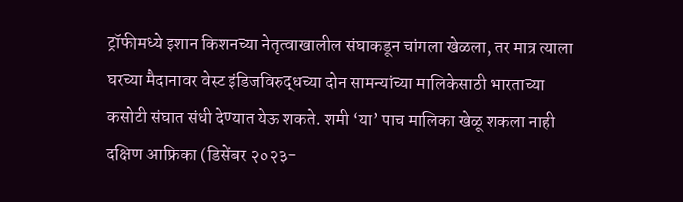ट्रॉफीमध्ये इशान किशनच्या नेतृत्वाखालील संघाकडून चांगला खेळला, तर मात्र त्याला घरच्या मैदानावर वेस्ट इंडिजविरुद्धच्या दोन सामन्यांच्या मालिकेसाठी भारताच्या कसोटी संघात संधी देण्यात येऊ शकते. शमी ‘या’ पाच मालिका खेळू शकला नाही दक्षिण आफ्रिका (डिसेंबर २०२३-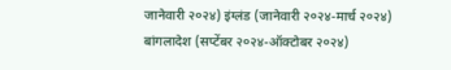जानेवारी २०२४) इंग्लंड (जानेवारी २०२४-मार्च २०२४) बांगलादेश (सप्टेंबर २०२४-ऑक्टोबर २०२४)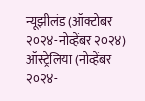न्यूझीलंड (ऑक्टोबर २०२४-नोव्हेंबर २०२४) ऑस्ट्रेलिया (नोव्हेंबर २०२४-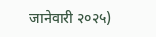जानेवारी २०२५)